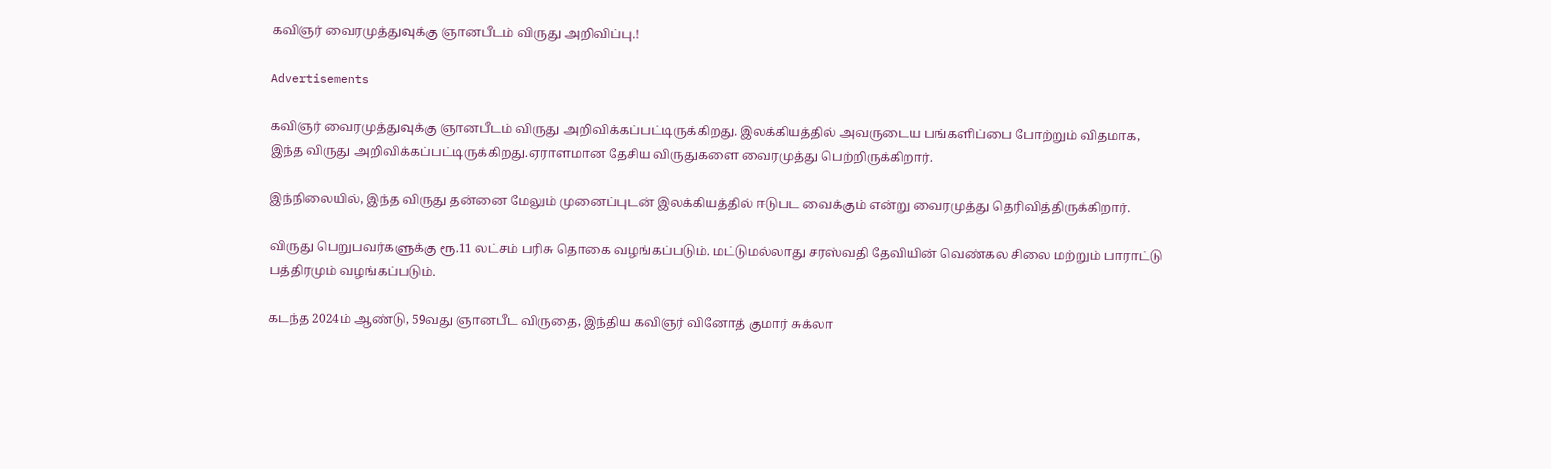கவிஞர் வைரமுத்துவுக்கு ஞானபீடம் விருது அறிவிப்பு.!

Advertisements

கவிஞர் வைரமுத்துவுக்கு ஞானபீடம் விருது அறிவிக்கப்பட்டிருக்கிறது. இலக்கியத்தில் அவருடைய பங்களிப்பை போற்றும் விதமாக, இந்த விருது அறிவிக்கப்பட்டிருக்கிறது.ஏராளமான தேசிய விருதுகளை வைரமுத்து பெற்றிருக்கிறார்.

இந்நிலையில், இந்த விருது தன்னை மேலும் முனைப்புடன் இலக்கியத்தில் ஈடுபட வைக்கும் என்று வைரமுத்து தெரிவித்திருக்கிறார்.

விருது பெறுபவர்களுக்கு ரூ.11 லட்சம் பரிசு தொகை வழங்கப்படும். மட்டுமல்லாது சரஸ்வதி தேவியின் வெண்கல சிலை மற்றும் பாராட்டு பத்திரமும் வழங்கப்படும்.

கடந்த 2024ம் ஆண்டு, 59வது ஞானபீட விருதை, இந்திய கவிஞர் வினோத் குமார் சுக்லா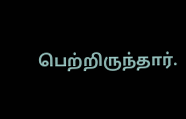பெற்றிருந்தார்.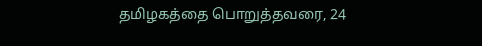தமிழகத்தை பொறுத்தவரை, 24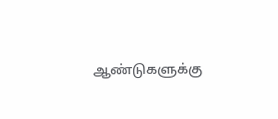ஆண்டுகளுக்கு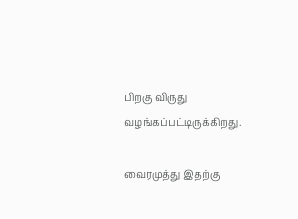பிறகு விருது வழங்கப்பட்டிருக்கிறது.

வைரமுத்து இதற்கு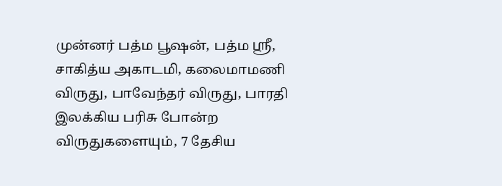முன்னர் பத்ம பூஷன், பத்ம ஸ்ரீ, சாகித்ய அகாடமி, கலைமாமணி விருது, பாவேந்தர் விருது, பாரதி இலக்கிய பரிசு போன்ற விருதுகளையும், 7 தேசிய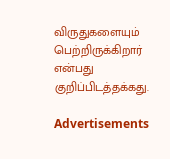விருதுகளையும் பெற்றிருக்கிறார் என்பது குறிப்பிடத்தக்கது.

Advertisements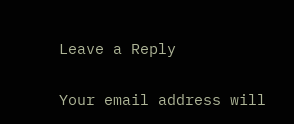Leave a Reply

Your email address will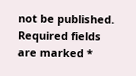not be published. Required fields are marked *